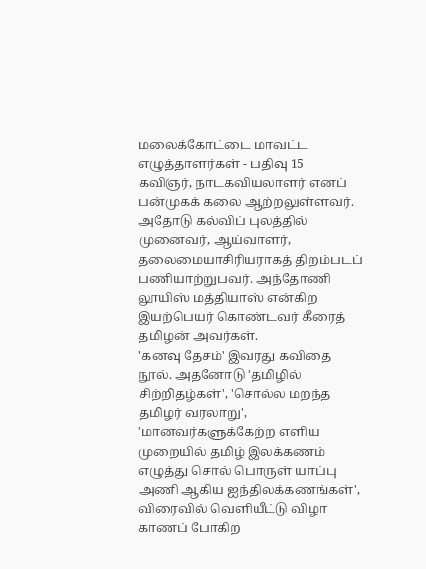மலைக்கோட்டை மாவட்ட எழுத்தாளர்கள் - பதிவு 15
கவிஞர், நாடகவியலாளர் எனப் பன்முகக் கலை ஆற்றலுள்ளவர். அதோடு கல்விப் புலத்தில் முனைவர், ஆய்வாளர், தலைமையாசிரியராகத் திறம்படப் பணியாற்றுபவர். அந்தோணி லூயிஸ் மத்தியாஸ் என்கிற இயற்பெயர் கொண்டவர் கீரைத் தமிழன் அவர்கள்.
'கனவு தேசம்' இவரது கவிதை நூல். அதனோடு 'தமிழில் சிற்றிதழ்கள்', 'சொல்ல மறந்த தமிழர் வரலாறு', 'மானவர்களுக்கேற்ற எளிய முறையில் தமிழ் இலக்கணம் எழுத்து சொல் பொருள் யாப்பு அணி ஆகிய ஐந்திலக்கணங்கள்', விரைவில் வெளியீட்டு விழா காணப் போகிற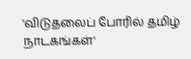'விடுதலைப் போரில் தமிழ் நாடகங்கள்'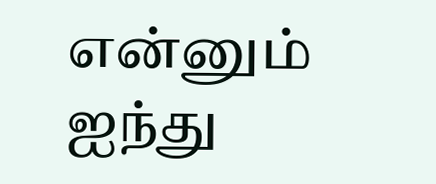என்னும் ஐந்து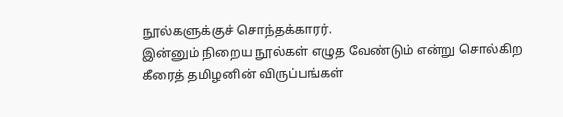நூல்களுக்குச் சொந்தக்காரர்.
இன்னும் நிறைய நூல்கள் எழுத வேண்டும் என்று சொல்கிற கீரைத் தமிழனின் விருப்பங்கள்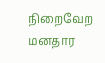நிறைவேற மனதார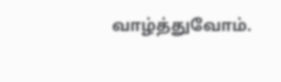வாழ்த்துவோம்.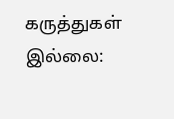கருத்துகள் இல்லை: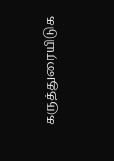கருத்துரையிடுக